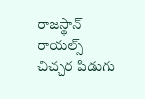రాజస్థాన్ రాయల్స్ చిచ్చర పిడుగు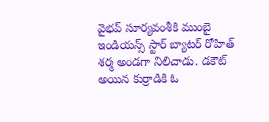వైభవ్ సూర్యవంశీకి ముంబై ఇండియన్స్ స్టార్ బ్యాటర్ రోహిత్ శర్మ అండగా నిలిచాడు. డకౌట్ అయిన కుర్రాడికి ఓ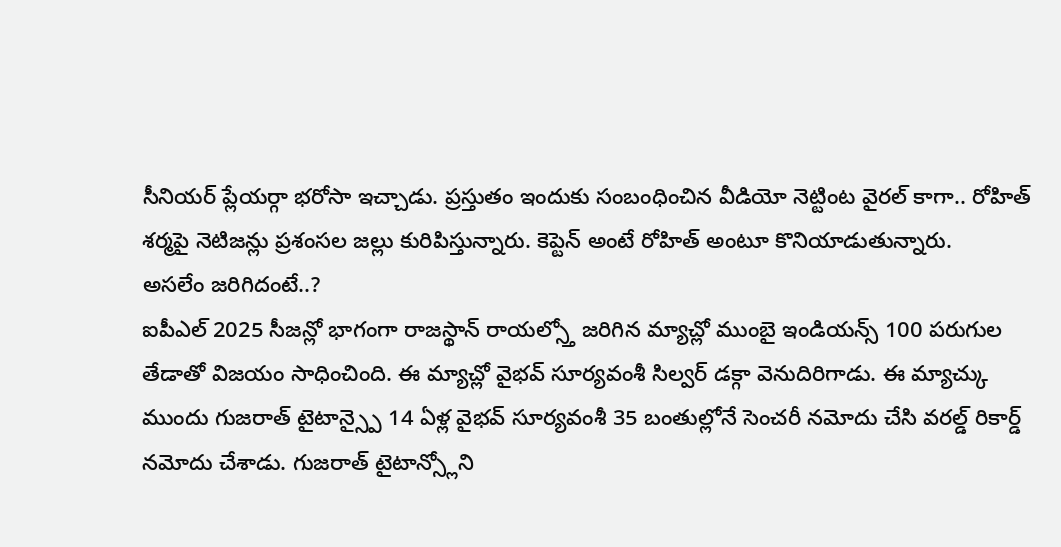సీనియర్ ప్లేయర్గా భరోసా ఇచ్చాడు. ప్రస్తుతం ఇందుకు సంబంధించిన వీడియో నెట్టింట వైరల్ కాగా.. రోహిత్ శర్మపై నెటిజన్లు ప్రశంసల జల్లు కురిపిస్తున్నారు. కెప్టెన్ అంటే రోహిత్ అంటూ కొనియాడుతున్నారు.
అసలేం జరిగిదంటే..?
ఐపీఎల్ 2025 సీజన్లో భాగంగా రాజస్థాన్ రాయల్స్తో జరిగిన మ్యాచ్లో ముంబై ఇండియన్స్ 100 పరుగుల తేడాతో విజయం సాధించింది. ఈ మ్యాచ్లో వైభవ్ సూర్యవంశీ సిల్వర్ డక్గా వెనుదిరిగాడు. ఈ మ్యాచ్కు ముందు గుజరాత్ టైటాన్స్పై 14 ఏళ్ల వైభవ్ సూర్యవంశీ 35 బంతుల్లోనే సెంచరీ నమోదు చేసి వరల్డ్ రికార్డ్ నమోదు చేశాడు. గుజరాత్ టైటాన్స్లోని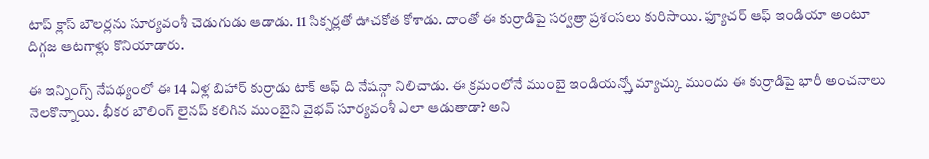టాప్ క్లాస్ బౌలర్లను సూర్యవంశీ చెడుగుడు ఆడాడు. 11 సిక్సర్లతో ఊచకోత కోశాడు. దాంతో ఈ కుర్రాడిపై సర్వత్రా ప్రశంసలు కురిసాయి. ఫ్యూచర్ ఆఫ్ ఇండియా అంటూ దిగ్గజ ఆటగాళ్లు కొనియాడారు.

ఈ ఇన్నింగ్స్ నేపథ్యంలో ఈ 14 ఏళ్ల బిహార్ కుర్రాడు టాక్ ఆఫ్ ది నేషన్గా నిలిచాడు. ఈ క్రమంలోనే ముంబై ఇండియన్స్తో మ్యాచ్కు ముందు ఈ కుర్రాడిపై భారీ అంచనాలు నెలకొన్నాయి. భీకర బౌలింగ్ లైనప్ కలిగిన ముంబైని వైభవ్ సూర్యవంశీ ఎలా ఆడుతాడా? అని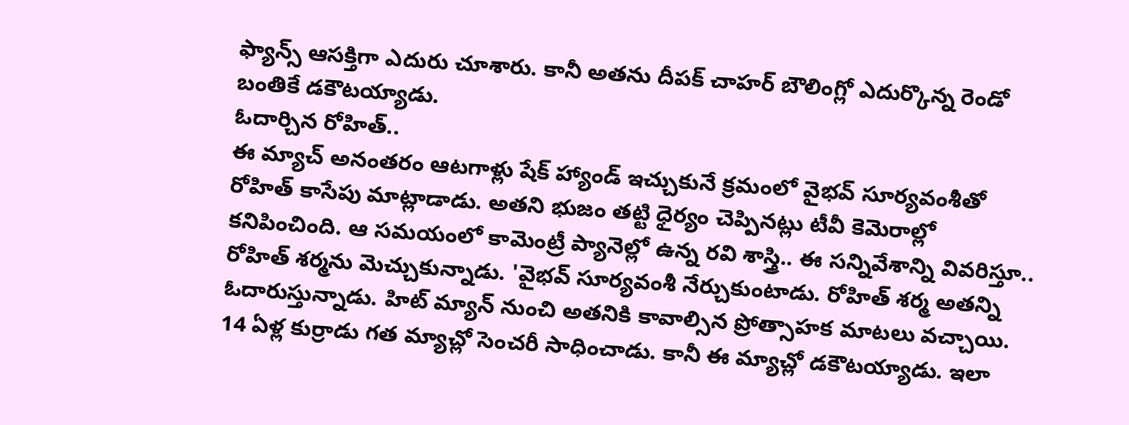ఫ్యాన్స్ ఆసక్తిగా ఎదురు చూశారు. కానీ అతను దీపక్ చాహర్ బౌలింగ్లో ఎదుర్కొన్న రెండో బంతికే డకౌటయ్యాడు.
ఓదార్చిన రోహిత్..
ఈ మ్యాచ్ అనంతరం ఆటగాళ్లు షేక్ హ్యాండ్ ఇచ్చుకునే క్రమంలో వైభవ్ సూర్యవంశీతో రోహిత్ కాసేపు మాట్లాడాడు. అతని భుజం తట్టి ధైర్యం చెప్పినట్లు టీవీ కెమెరాల్లో కనిపించింది. ఆ సమయంలో కామెంట్రీ ప్యానెల్లో ఉన్న రవి శాస్త్రి.. ఈ సన్నివేశాన్ని వివరిస్తూ.. రోహిత్ శర్మను మెచ్చుకున్నాడు. 'వైభవ్ సూర్యవంశీ నేర్చుకుంటాడు. రోహిత్ శర్మ అతన్ని ఓదారుస్తున్నాడు. హిట్ మ్యాన్ నుంచి అతనికి కావాల్సిన ప్రోత్సాహక మాటలు వచ్చాయి. 14 ఏళ్ల కుర్రాడు గత మ్యాచ్లో సెంచరీ సాధించాడు. కానీ ఈ మ్యాచ్లో డకౌటయ్యాడు. ఇలా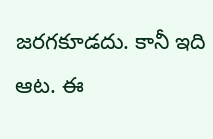జరగకూడదు. కానీ ఇది ఆట. ఈ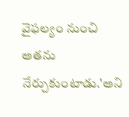వైఫల్యం నుంచి అతను నేర్చుకుంటాడు.'అని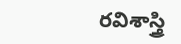రవిశాస్త్రి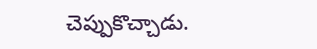చెప్పుకొచ్చాడు.